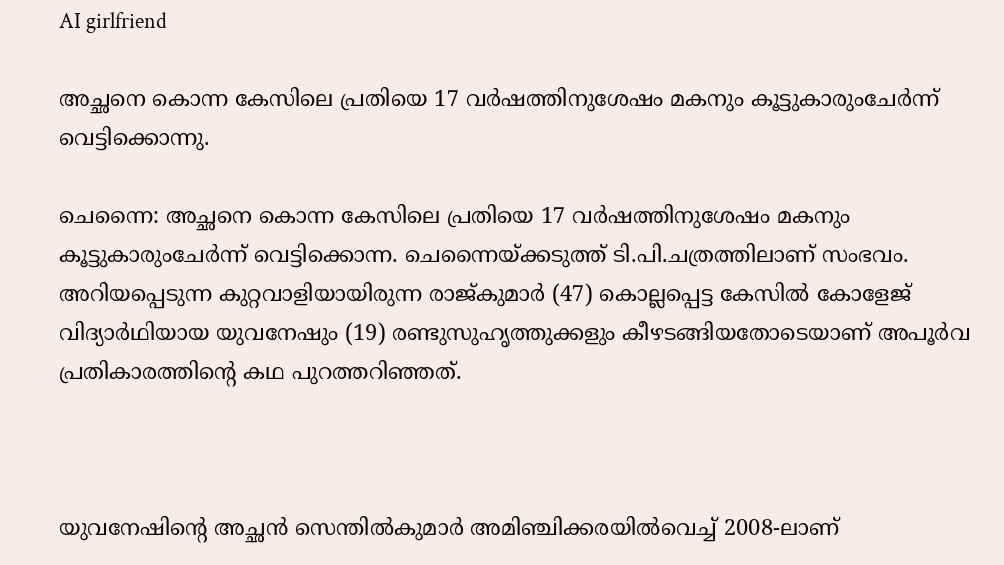AI girlfriend

അച്ഛനെ കൊന്ന കേസിലെ പ്രതിയെ 17 വർഷത്തിനുശേഷം മകനും കൂട്ടുകാരുംചേർന്ന് വെട്ടിക്കൊന്നു.

ചെന്നൈ: അച്ഛനെ കൊന്ന കേസിലെ പ്രതിയെ 17 വർഷത്തിനുശേഷം മകനും കൂട്ടുകാരുംചേർന്ന് വെട്ടിക്കൊന്ന. ചെന്നൈയ്ക്കടുത്ത് ടി.പി.ചത്രത്തിലാണ് സംഭവം. അറിയപ്പെടുന്ന കുറ്റവാളിയായിരുന്ന രാജ്കുമാർ (47) കൊല്ലപ്പെട്ട കേസില്‍ കോളേജ് വിദ്യാർഥിയായ യുവനേഷും (19) രണ്ടുസുഹൃത്തുക്കളും കീഴടങ്ങിയതോടെയാണ് അപൂർവ പ്രതികാരത്തിന്റെ കഥ പുറത്തറിഞ്ഞത്.



യുവനേഷിന്റെ അച്ഛൻ സെന്തില്‍കുമാർ അമിഞ്ചിക്കരയില്‍വെച്ച്‌ 2008-ലാണ്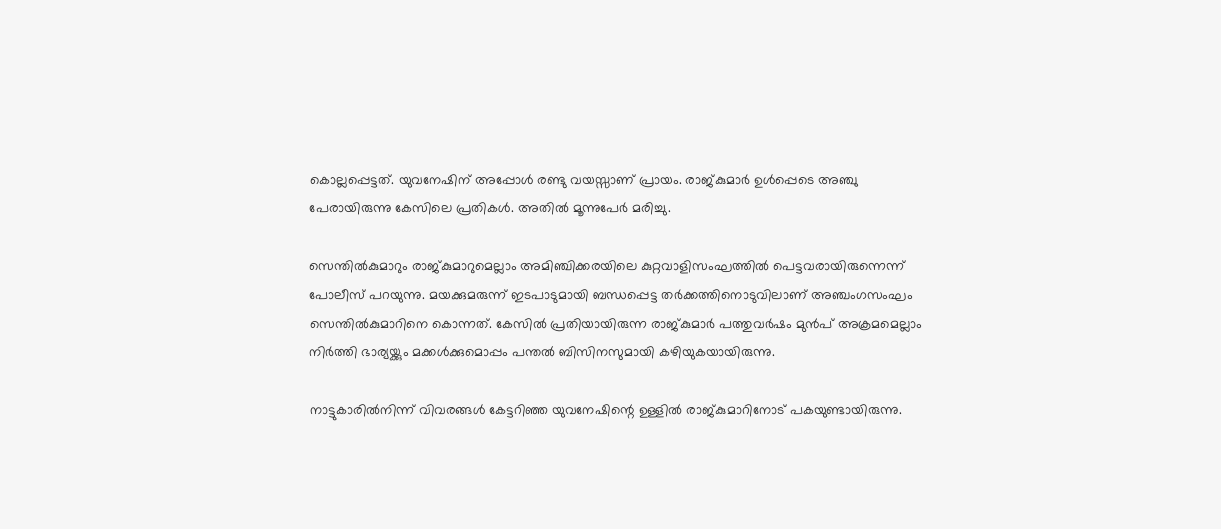കൊല്ലപ്പെട്ടത്. യുവനേഷിന് അപ്പോള്‍ രണ്ടു വയസ്സാണ് പ്രായം. രാജ്കുമാർ ഉള്‍പ്പെടെ അഞ്ചു പേരായിരുന്നു കേസിലെ പ്രതികള്‍. അതില്‍ മൂന്നുപേർ മരിച്ചു.

സെന്തില്‍കുമാറും രാജ്കുമാറുമെല്ലാം അമിഞ്ചിക്കരയിലെ കുറ്റവാളിസംഘത്തില്‍ പെട്ടവരായിരുന്നെന്ന് പോലീസ് പറയുന്നു. മയക്കുമരുന്ന് ഇടപാടുമായി ബന്ധപ്പെട്ട തർക്കത്തിനൊടുവിലാണ് അഞ്ചംഗസംഘം സെന്തില്‍കുമാറിനെ കൊന്നത്. കേസില്‍ പ്രതിയായിരുന്ന രാജ്കുമാർ പത്തുവർഷം മുൻപ് അക്രമമെല്ലാം നിർത്തി ഭാര്യയ്ക്കും മക്കള്‍ക്കുമൊപ്പം പന്തല്‍ ബിസിനസുമായി കഴിയുകയായിരുന്നു.

നാട്ടുകാരില്‍നിന്ന് വിവരങ്ങള്‍ കേട്ടറിഞ്ഞ യുവനേഷിന്റെ ഉള്ളില്‍ രാജ്കുമാറിനോട് പകയുണ്ടായിരുന്നു.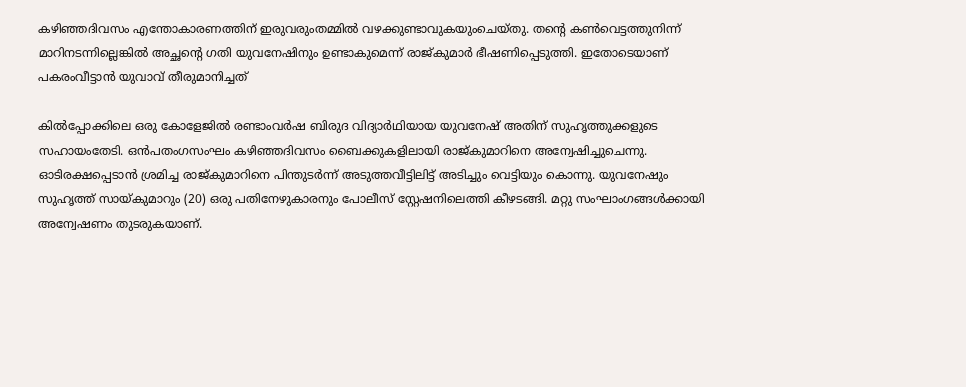കഴിഞ്ഞദിവസം എന്തോകാരണത്തിന് ഇരുവരുംതമ്മില്‍ വഴക്കുണ്ടാവുകയുംചെയ്തു. തന്റെ കണ്‍വെട്ടത്തുനിന്ന് മാറിനടന്നില്ലെങ്കില്‍ അച്ഛന്റെ ഗതി യുവനേഷിനും ഉണ്ടാകുമെന്ന് രാജ്കുമാർ ഭീഷണിപ്പെടുത്തി. ഇതോടെയാണ് പകരംവീട്ടാൻ യുവാവ് തീരുമാനിച്ചത്

കില്‍പ്പോക്കിലെ ഒരു കോളേജില്‍ രണ്ടാംവർഷ ബിരുദ വിദ്യാർഥിയായ യുവനേഷ് അതിന് സുഹൃത്തുക്കളുടെ സഹായംതേടി. ഒൻപതംഗസംഘം കഴിഞ്ഞദിവസം ബൈക്കുകളിലായി രാജ്കുമാറിനെ അന്വേഷിച്ചുചെന്നു. ഓടിരക്ഷപ്പെടാൻ ശ്രമിച്ച രാജ്കുമാറിനെ പിന്തുടർന്ന് അടുത്തവീട്ടിലിട്ട് അടിച്ചും വെട്ടിയും കൊന്നു. യുവനേഷും സുഹൃത്ത് സായ്കുമാറും (20) ഒരു പതിനേഴുകാരനും പോലീസ് സ്റ്റേഷനിലെത്തി കീഴടങ്ങി. മറ്റു സംഘാംഗങ്ങള്‍ക്കായി അന്വേഷണം തുടരുകയാണ്.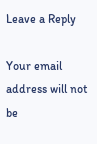Leave a Reply

Your email address will not be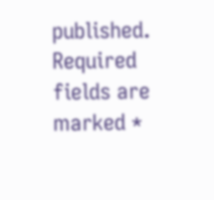published. Required fields are marked *